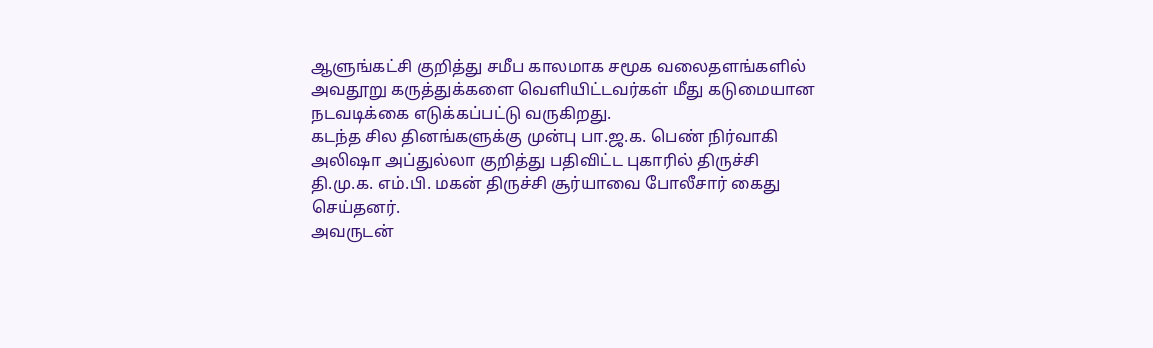ஆளுங்கட்சி குறித்து சமீப காலமாக சமூக வலைதளங்களில் அவதூறு கருத்துக்களை வெளியிட்டவர்கள் மீது கடுமையான நடவடிக்கை எடுக்கப்பட்டு வருகிறது.
கடந்த சில தினங்களுக்கு முன்பு பா.ஜ.க. பெண் நிர்வாகி அலிஷா அப்துல்லா குறித்து பதிவிட்ட புகாரில் திருச்சி தி.மு.க. எம்.பி. மகன் திருச்சி சூர்யாவை போலீசார் கைது செய்தனர்.
அவருடன்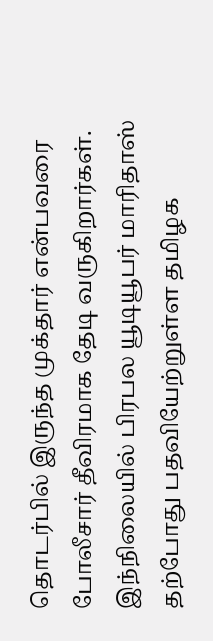தொடர்பில் இருந்த முக்தார் என்பவரை போலீசார் தீவிரமாக தேடி வருகிறார்கள்.
இந்நிலையில் பிரபல யூடியூபர் மாரிதாஸ் தற்போது பதவியேற்றுள்ள தமிழக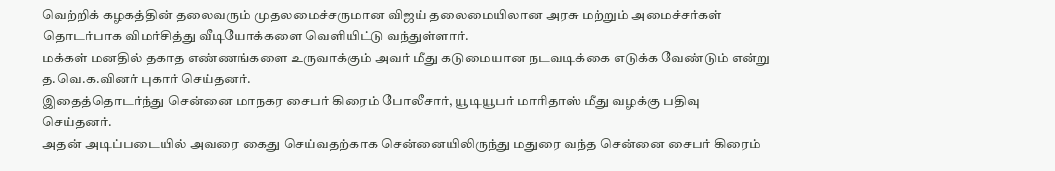வெற்றிக் கழகத்தின் தலைவரும் முதலமைச்சருமான விஜய் தலைமையிலான அரசு மற்றும் அமைச்சர்கள் தொடர்பாக விமர்சித்து வீடியோக்களை வெளியிட்டு வந்துள்ளார்.
மக்கள் மனதில் தகாத எண்ணங்களை உருவாக்கும் அவர் மீது கடுமையான நடவடிக்கை எடுக்க வேண்டும் என்று த.வெ.க.வினர் புகார் செய்தனர்.
இதைத்தொடர்ந்து சென்னை மாநகர சைபர் கிரைம் போலீசார், யூடியூபர் மாரிதாஸ் மீது வழக்கு பதிவு செய்தனர்.
அதன் அடிப்படையில் அவரை கைது செய்வதற்காக சென்னையிலிருந்து மதுரை வந்த சென்னை சைபர் கிரைம்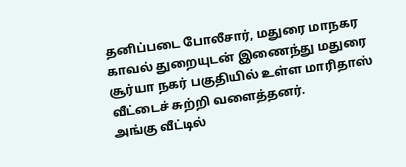தனிப்படை போலீசார், மதுரை மாநகர காவல் துறையுடன் இணைந்து மதுரை சூர்யா நகர் பகுதியில் உள்ள மாரிதாஸ் வீட்டைச் சுற்றி வளைத்தனர்.
அங்கு வீட்டில்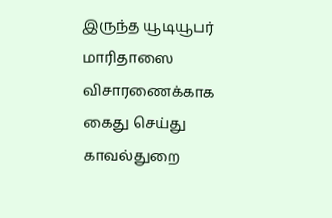இருந்த யூடியூபர் மாரிதாஸை விசாரணைக்காக கைது செய்து காவல்துறை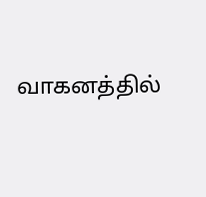வாகனத்தில்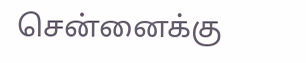சென்னைக்கு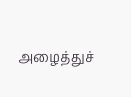அழைத்துச்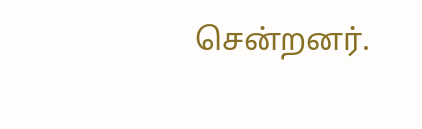சென்றனர்.